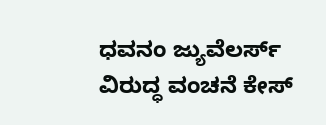ಧವನಂ ಜ್ಯುವೆಲರ್ಸ್ ವಿರುದ್ಧ ವಂಚನೆ ಕೇಸ್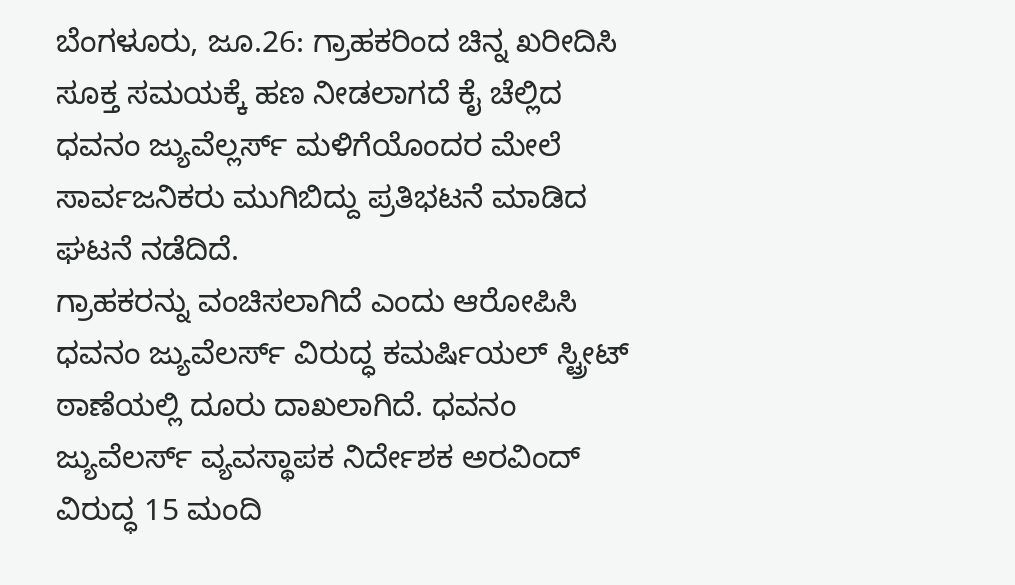ಬೆಂಗಳೂರು, ಜೂ.26: ಗ್ರಾಹಕರಿಂದ ಚಿನ್ನ ಖರೀದಿಸಿ ಸೂಕ್ತ ಸಮಯಕ್ಕೆ ಹಣ ನೀಡಲಾಗದೆ ಕೈ ಚೆಲ್ಲಿದ ಧವನಂ ಜ್ಯುವೆಲ್ಲರ್ಸ್ ಮಳಿಗೆಯೊಂದರ ಮೇಲೆ ಸಾರ್ವಜನಿಕರು ಮುಗಿಬಿದ್ದು ಪ್ರತಿಭಟನೆ ಮಾಡಿದ ಘಟನೆ ನಡೆದಿದೆ.
ಗ್ರಾಹಕರನ್ನು ವಂಚಿಸಲಾಗಿದೆ ಎಂದು ಆರೋಪಿಸಿ ಧವನಂ ಜ್ಯುವೆಲರ್ಸ್ ವಿರುದ್ಧ ಕಮರ್ಷಿಯಲ್ ಸ್ಟ್ರೀಟ್ ಠಾಣೆಯಲ್ಲಿ ದೂರು ದಾಖಲಾಗಿದೆ. ಧವನಂ ಜ್ಯುವೆಲರ್ಸ್ ವ್ಯವಸ್ಥಾಪಕ ನಿರ್ದೇಶಕ ಅರವಿಂದ್ ವಿರುದ್ಧ 15 ಮಂದಿ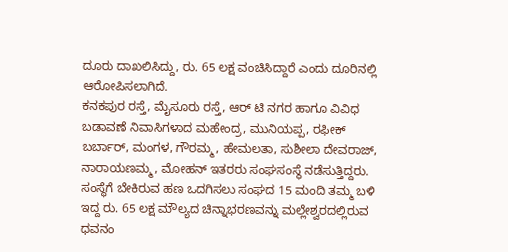ದೂರು ದಾಖಲಿಸಿದ್ದು, ರು. 65 ಲಕ್ಷ ವಂಚಿಸಿದ್ದಾರೆ ಎಂದು ದೂರಿನಲ್ಲಿ ಆರೋಪಿಸಲಾಗಿದೆ.
ಕನಕಪುರ ರಸ್ತೆ, ಮೈಸೂರು ರಸ್ತೆ, ಆರ್ ಟಿ ನಗರ ಹಾಗೂ ವಿವಿಧ ಬಡಾವಣೆ ನಿವಾಸಿಗಳಾದ ಮಹೇಂದ್ರ, ಮುನಿಯಪ್ಪ, ರಫೀಕ್ ಬರ್ಬಾರ್, ಮಂಗಳ, ಗೌರಮ್ಮ, ಹೇಮಲತಾ, ಸುಶೀಲಾ ದೇವರಾಜ್, ನಾರಾಯಣಮ್ಮ, ಮೋಹನ್ ಇತರರು ಸಂಘಸಂಸ್ಥೆ ನಡೆಸುತ್ತಿದ್ದರು. ಸಂಸ್ಥೆಗೆ ಬೇಕಿರುವ ಹಣ ಒದಗಿಸಲು ಸಂಘದ 15 ಮಂದಿ ತಮ್ಮ ಬಳಿ ಇದ್ದ ರು. 65 ಲಕ್ಷ ಮೌಲ್ಯದ ಚಿನ್ನಾಭರಣವನ್ನು ಮಲ್ಲೇಶ್ವರದಲ್ಲಿರುವ ಧವನಂ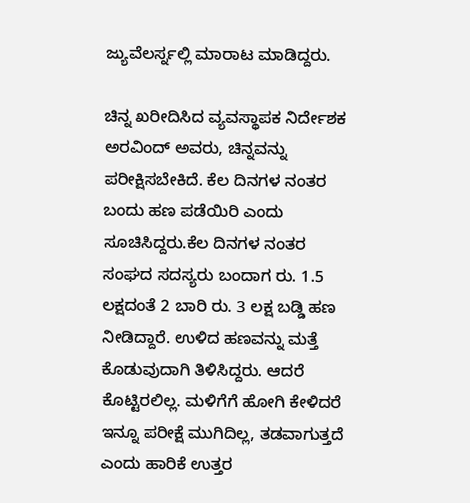ಜ್ಯುವೆಲರ್ಸ್ನಲ್ಲಿ ಮಾರಾಟ ಮಾಡಿದ್ದರು.

ಚಿನ್ನ ಖರೀದಿಸಿದ ವ್ಯವಸ್ಥಾಪಕ ನಿರ್ದೇಶಕ ಅರವಿಂದ್ ಅವರು, ಚಿನ್ನವನ್ನು ಪರೀಕ್ಷಿಸಬೇಕಿದೆ. ಕೆಲ ದಿನಗಳ ನಂತರ ಬಂದು ಹಣ ಪಡೆಯಿರಿ ಎಂದು ಸೂಚಿಸಿದ್ದರು.ಕೆಲ ದಿನಗಳ ನಂತರ ಸಂಘದ ಸದಸ್ಯರು ಬಂದಾಗ ರು. 1.5 ಲಕ್ಷದಂತೆ 2 ಬಾರಿ ರು. 3 ಲಕ್ಷ ಬಡ್ಡಿ ಹಣ ನೀಡಿದ್ದಾರೆ. ಉಳಿದ ಹಣವನ್ನು ಮತ್ತೆ ಕೊಡುವುದಾಗಿ ತಿಳಿಸಿದ್ದರು. ಆದರೆ ಕೊಟ್ಟಿರಲಿಲ್ಲ. ಮಳಿಗೆಗೆ ಹೋಗಿ ಕೇಳಿದರೆ ಇನ್ನೂ ಪರೀಕ್ಷೆ ಮುಗಿದಿಲ್ಲ, ತಡವಾಗುತ್ತದೆ ಎಂದು ಹಾರಿಕೆ ಉತ್ತರ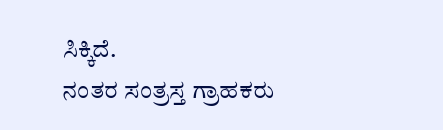ಸಿಕ್ಕಿದೆ.
ನಂತರ ಸಂತ್ರಸ್ತ ಗ್ರಾಹಕರು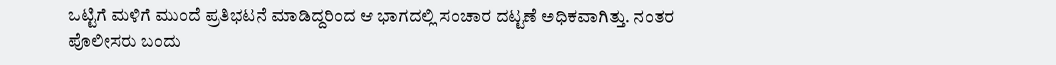ಒಟ್ಟಿಗೆ ಮಳಿಗೆ ಮುಂದೆ ಪ್ರತಿಭಟನೆ ಮಾಡಿದ್ದರಿಂದ ಆ ಭಾಗದಲ್ಲಿ ಸಂಚಾರ ದಟ್ಟಣೆ ಅಧಿಕವಾಗಿತ್ತು. ನಂತರ ಪೊಲೀಸರು ಬಂದು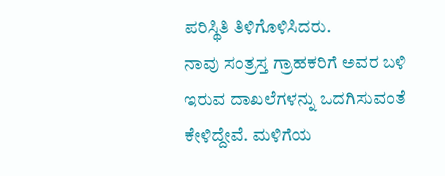ಪರಿಸ್ಥಿತಿ ತಿಳಿಗೊಳಿಸಿದರು.
ನಾವು ಸಂತ್ರಸ್ತ ಗ್ರಾಹಕರಿಗೆ ಅವರ ಬಳಿ ಇರುವ ದಾಖಲೆಗಳನ್ನು ಒದಗಿಸುವಂತೆ ಕೇಳಿದ್ದೇವೆ. ಮಳಿಗೆಯ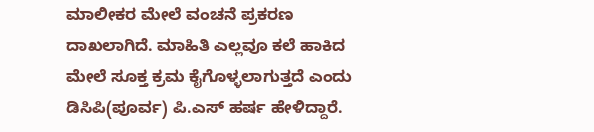ಮಾಲೀಕರ ಮೇಲೆ ವಂಚನೆ ಪ್ರಕರಣ ದಾಖಲಾಗಿದೆ. ಮಾಹಿತಿ ಎಲ್ಲವೂ ಕಲೆ ಹಾಕಿದ ಮೇಲೆ ಸೂಕ್ತ ಕ್ರಮ ಕೈಗೊಳ್ಳಲಾಗುತ್ತದೆ ಎಂದು ಡಿಸಿಪಿ(ಪೂರ್ವ) ಪಿ.ಎಸ್ ಹರ್ಷ ಹೇಳಿದ್ದಾರೆ.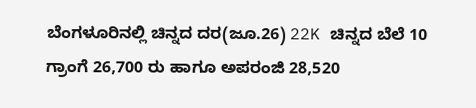ಬೆಂಗಳೂರಿನಲ್ಲಿ ಚಿನ್ನದ ದರ(ಜೂ.26) 22K ಚಿನ್ನದ ಬೆಲೆ 10 ಗ್ರಾಂಗೆ 26,700 ರು ಹಾಗೂ ಅಪರಂಜಿ 28,520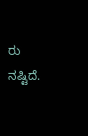ರು ನಷ್ಟಿದೆ.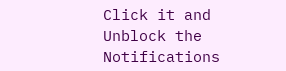Click it and Unblock the Notifications